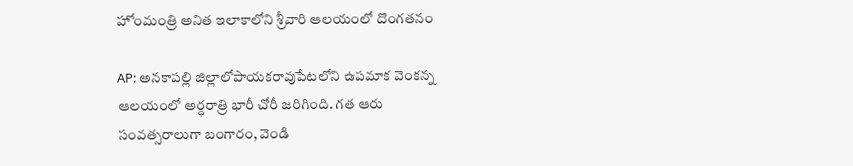హోంమంత్రి అనిత ఇలాకాలోని శ్రీవారి ఆలయంలో దొంగతనం

AP: అనకాపల్లి జిల్లాలోపాయకరావుపేటలోని ఉపమాక వెంకన్న ఆలయంలో అర్ధరాత్రి భారీ చోరీ జరిగింది. గత ఆరు సంవత్సరాలుగా బంగారం, వెండి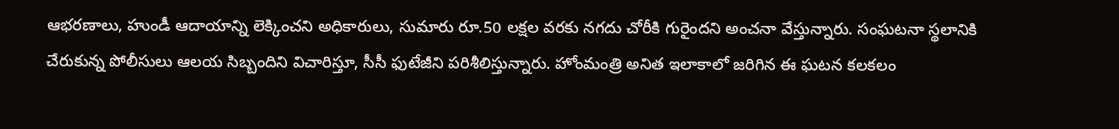ఆభరణాలు, హుండీ ఆదాయాన్ని లెక్కించని అధికారులు, సుమారు రూ.50 లక్షల వరకు నగదు చోరీకి గురైందని అంచనా వేస్తున్నారు. సంఘటనా స్థలానికి చేరుకున్న పోలీసులు ఆలయ సిబ్బందిని విచారిస్తూ, సీసీ ఫుటేజీని పరిశీలిస్తున్నారు. హోంమంత్రి అనిత ఇలాకాలో జరిగిన ఈ ఘటన కలకలం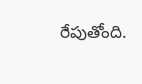రేపుతోంది.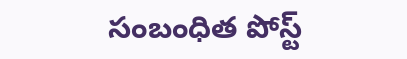సంబంధిత పోస్ట్